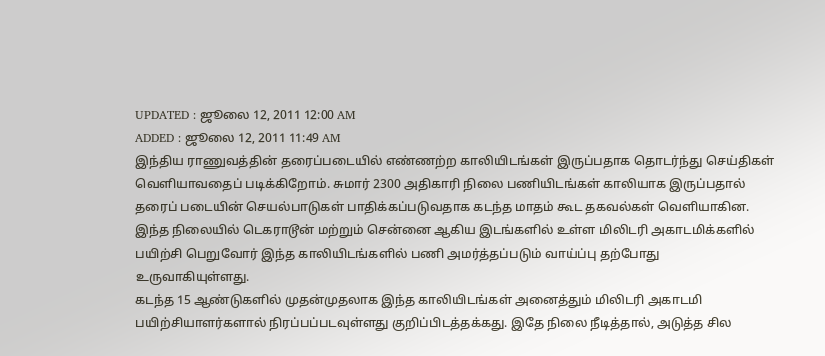UPDATED : ஜூலை 12, 2011 12:00 AM
ADDED : ஜூலை 12, 2011 11:49 AM
இந்திய ராணுவத்தின் தரைப்படையில் எண்ணற்ற காலியிடங்கள் இருப்பதாக தொடர்ந்து செய்திகள் வெளியாவதைப் படிக்கிறோம். சுமார் 2300 அதிகாரி நிலை பணியிடங்கள் காலியாக இருப்பதால் தரைப் படையின் செயல்பாடுகள் பாதிக்கப்படுவதாக கடந்த மாதம் கூட தகவல்கள் வெளியாகின. இந்த நிலையில் டெகராடூன் மற்றும் சென்னை ஆகிய இடங்களில் உள்ள மிலிடரி அகாடமிக்களில் பயிற்சி பெறுவோர் இந்த காலியிடங்களில் பணி அமர்த்தப்படும் வாய்ப்பு தற்போது உருவாகியுள்ளது.
கடந்த 15 ஆண்டுகளில் முதன்முதலாக இந்த காலியிடங்கள் அனைத்தும் மிலிடரி அகாடமி பயிற்சியாளர்களால் நிரப்பப்படவுள்ளது குறிப்பிடத்தக்கது. இதே நிலை நீடித்தால், அடுத்த சில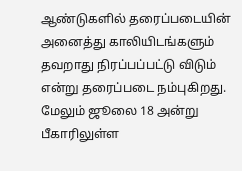ஆண்டுகளில் தரைப்படையின் அனைத்து காலியிடங்களும் தவறாது நிரப்பப்பட்டு விடும் என்று தரைப்படை நம்புகிறது. மேலும் ஜூலை 18 அன்று பீகாரிலுள்ள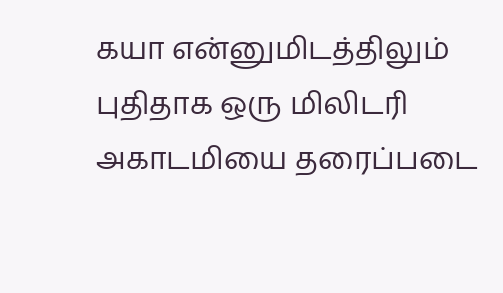கயா என்னுமிடத்திலும் புதிதாக ஒரு மிலிடரி அகாடமியை தரைப்படை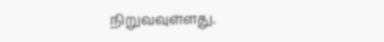நிறுவவுள்ளது.